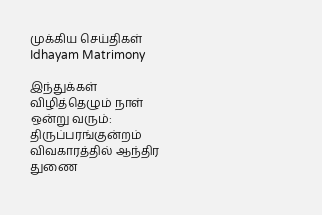முக்கிய செய்திகள்
Idhayam Matrimony

இந்துக்கள் விழித்தெழும் நாள் ஒன்று வரும்: திருப்பரங்குன்றம் விவகாரத்தில் ஆந்திர துணை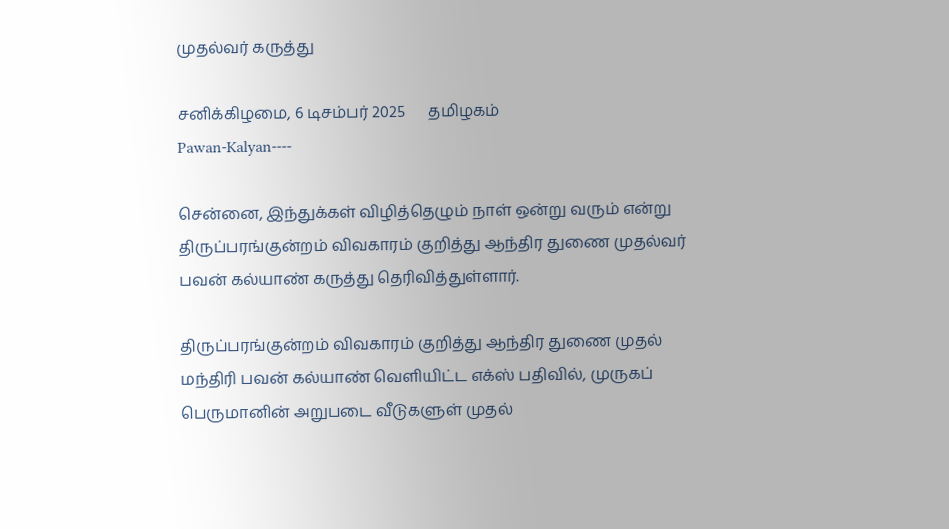முதல்வர் கருத்து

சனிக்கிழமை, 6 டிசம்பர் 2025      தமிழகம்
Pawan-Kalyan----

சென்னை, இந்துக்கள் விழித்தெழும் நாள் ஒன்று வரும் என்று திருப்பரங்குன்றம் விவகாரம் குறித்து ஆந்திர துணை முதல்வர் பவன் கல்யாண் கருத்து தெரிவித்துள்ளார்.

திருப்பரங்குன்றம் விவகாரம் குறித்து ஆந்திர துணை முதல் மந்திரி பவன் கல்யாண் வெளியிட்ட எக்ஸ் பதிவில், முருகப் பெருமானின் அறுபடை வீடுகளுள் முதல்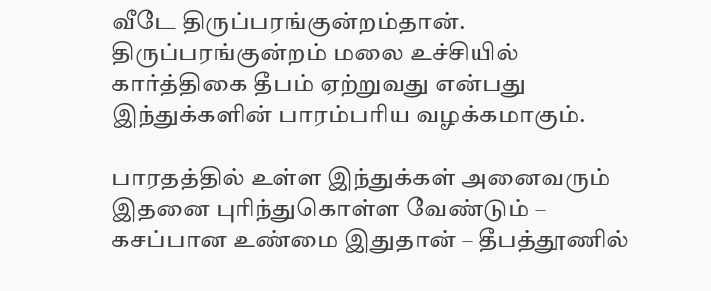வீடே திருப்பரங்குன்றம்தான். திருப்பரங்குன்றம் மலை உச்சியில் கார்த்திகை தீபம் ஏற்றுவது என்பது இந்துக்களின் பாரம்பரிய வழக்கமாகும்.

பாரதத்தில் உள்ள இந்துக்கள் அனைவரும் இதனை புரிந்துகொள்ள வேண்டும் – கசப்பான உண்மை இதுதான் – தீபத்தூணில்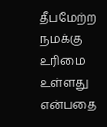தீபமேற்ற நமக்கு உரிமை உள்ளது என்பதை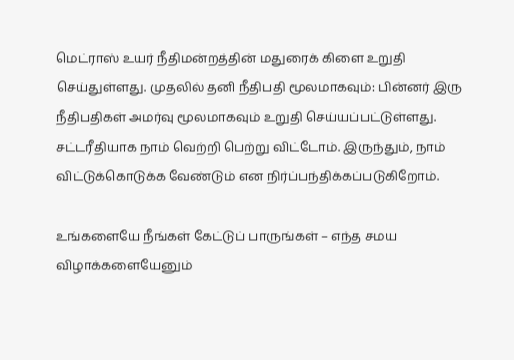மெட்ராஸ் உயர் நீதிமன்றத்தின் மதுரைக் கிளை உறுதி செய்துள்ளது. முதலில் தனி நீதிபதி மூலமாகவும்: பின்னர் இரு நீதிபதிகள் அமர்வு மூலமாகவும் உறுதி செய்யப்பட்டுள்ளது. சட்டரீதியாக நாம் வெற்றி பெற்று விட்டோம். இருந்தும், நாம் விட்டுக்கொடுக்க வேண்டும் என நிர்ப்பந்திக்கப்படுகிறோம்.

உங்களையே நீங்கள் கேட்டுப் பாருங்கள் – எந்த சமய விழாக்களையேனும்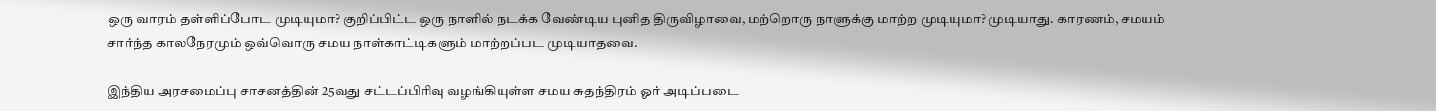ஒரு வாரம் தள்ளிப்போட முடியுமா? குறிப்பிட்ட ஒரு நாளில் நடக்க வேண்டிய புனித திருவிழாவை, மற்றொரு நாளுக்கு மாற்ற முடியுமா? முடியாது. காரணம், சமயம் சார்ந்த காலநேரமும் ஒவ்வொரு சமய நாள்காட்டிகளும் மாற்றப்பட முடியாதவை.

இந்திய அரசமைப்பு சாசனத்தின் 25வது சட்டப்பிரிவு வழங்கியுள்ள சமய சுதந்திரம் ஓர் அடிப்படை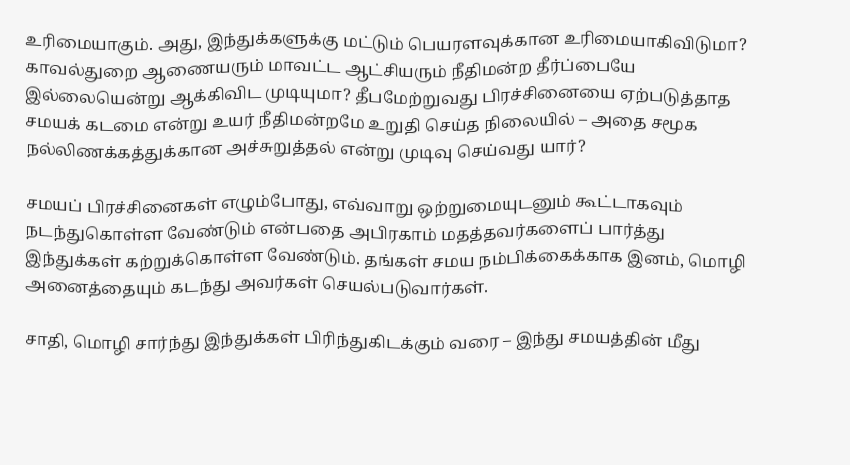உரிமையாகும். அது, இந்துக்களுக்கு மட்டும் பெயரளவுக்கான உரிமையாகிவிடுமா? காவல்துறை ஆணையரும் மாவட்ட ஆட்சியரும் நீதிமன்ற தீர்ப்பையே இல்லையென்று ஆக்கிவிட முடியுமா? தீபமேற்றுவது பிரச்சினையை ஏற்படுத்தாத சமயக் கடமை என்று உயர் நீதிமன்றமே உறுதி செய்த நிலையில் – அதை சமூக நல்லிணக்கத்துக்கான அச்சுறுத்தல் என்று முடிவு செய்வது யார்?

சமயப் பிரச்சினைகள் எழும்போது, எவ்வாறு ஒற்றுமையுடனும் கூட்டாகவும் நடந்துகொள்ள வேண்டும் என்பதை அபிரகாம் மதத்தவர்களைப் பார்த்து இந்துக்கள் கற்றுக்கொள்ள வேண்டும். தங்கள் சமய நம்பிக்கைக்காக இனம், மொழி அனைத்தையும் கடந்து அவர்கள் செயல்படுவார்கள்.

சாதி, மொழி சார்ந்து இந்துக்கள் பிரிந்துகிடக்கும் வரை – இந்து சமயத்தின் மீது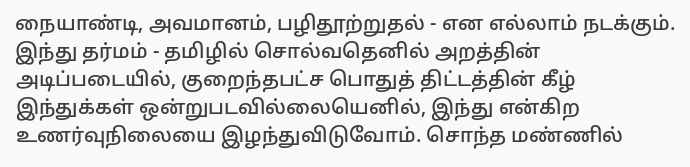நையாண்டி, அவமானம், பழிதூற்றுதல் - என எல்லாம் நடக்கும். இந்து தர்மம் - தமிழில் சொல்வதெனில் அறத்தின் அடிப்படையில், குறைந்தபட்ச பொதுத் திட்டத்தின் கீழ் இந்துக்கள் ஒன்றுபடவில்லையெனில், இந்து என்கிற உணர்வுநிலையை இழந்துவிடுவோம். சொந்த மண்ணில்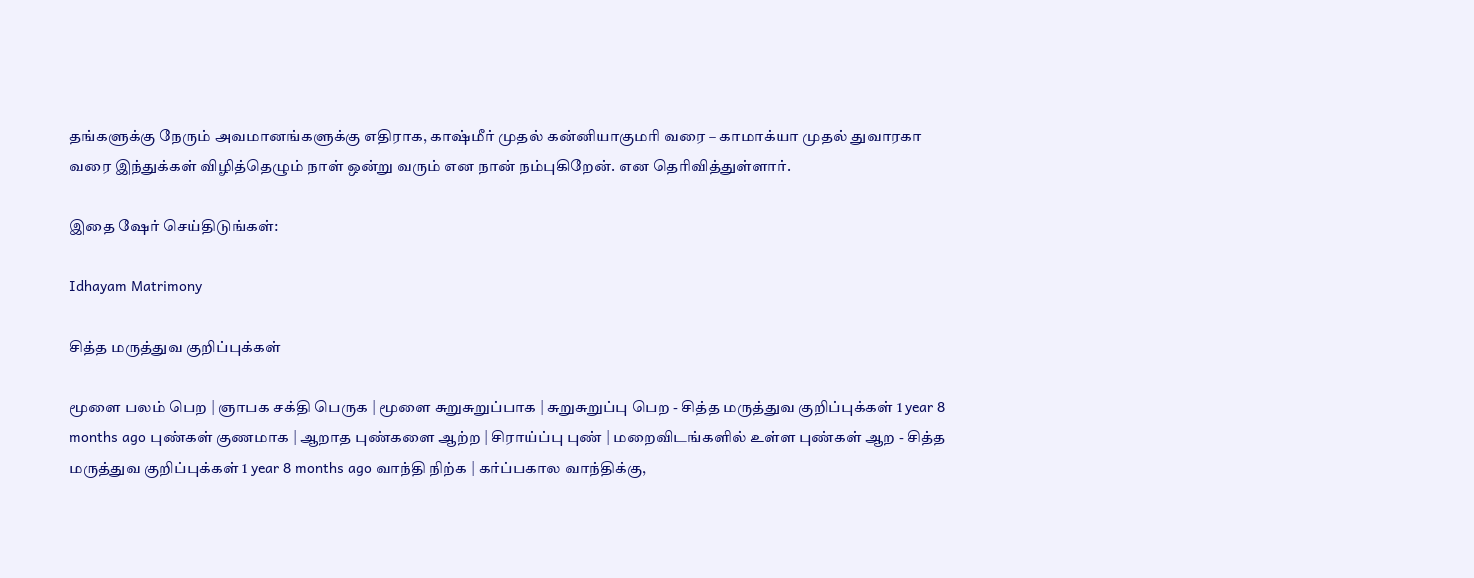தங்களுக்கு நேரும் அவமானங்களுக்கு எதிராக, காஷ்மீர் முதல் கன்னியாகுமரி வரை – காமாக்யா முதல் துவாரகா வரை இந்துக்கள் விழித்தெழும் நாள் ஒன்று வரும் என நான் நம்புகிறேன். என தெரிவித்துள்ளார்.

இதை ஷேர் செய்திடுங்கள்:

Idhayam Matrimony

சித்த மருத்துவ குறிப்புக்கள்

மூளை பலம் பெற | ஞாபக சக்தி பெருக | மூளை சுறுசுறுப்பாக | சுறுசுறுப்பு பெற - சித்த மருத்துவ குறிப்புக்கள் 1 year 8 months ago புண்கள் குணமாக | ஆறாத புண்களை ஆற்ற | சிராய்ப்பு புண் | மறைவிடங்களில் உள்ள புண்கள் ஆற - சித்த மருத்துவ குறிப்புக்கள் 1 year 8 months ago வாந்தி நிற்க | கர்ப்பகால வாந்திக்கு,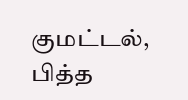குமட்டல், பித்த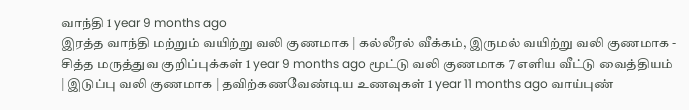வாந்தி 1 year 9 months ago
இரத்த வாந்தி மற்றும் வயிற்று வலி குணமாக | கல்லீரல் வீக்கம், இருமல் வயிற்று வலி குணமாக - சித்த மருத்துவ குறிப்புக்கள் 1 year 9 months ago மூட்டு வலி குணமாக 7 எளிய வீட்டு வைத்தியம் | இடுப்பு வலி குணமாக | தவிற்கணவேண்டிய உணவுகள் 1 year 11 months ago வாய்புண்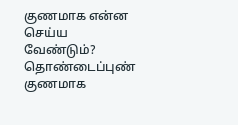குணமாக என்ன செய்ய வேண்டும்? தொண்டைப்புண் குணமாக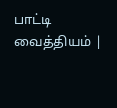பாட்டி வைத்தியம் |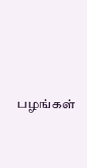பழங்கள்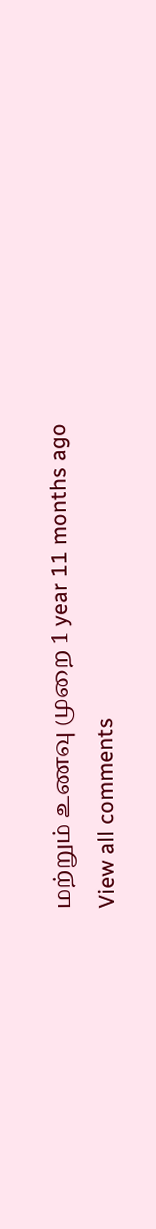மற்றும் உணவு முறை 1 year 11 months ago
View all comments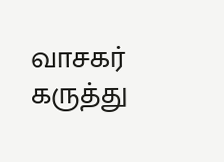வாசகர் கருத்து